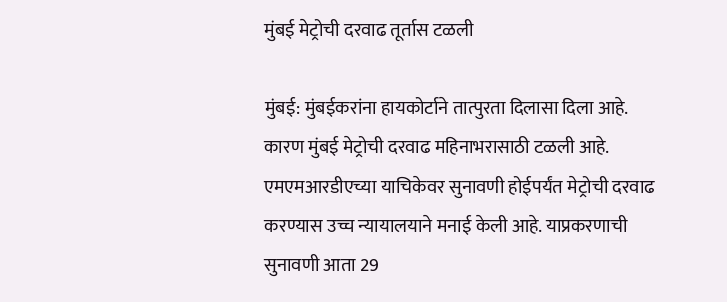मुंबई मेट्रोची दरवाढ तूर्तास टळली

मुंबई: मुंबईकरांना हायकोर्टाने तात्पुरता दिलासा दिला आहे. कारण मुंबई मेट्रोची दरवाढ महिनाभरासाठी टळली आहे. एमएमआरडीएच्या याचिकेवर सुनावणी होईपर्यंत मेट्रोची दरवाढ करण्यास उच्च न्यायालयाने मनाई केली आहे. याप्रकरणाची सुनावणी आता 29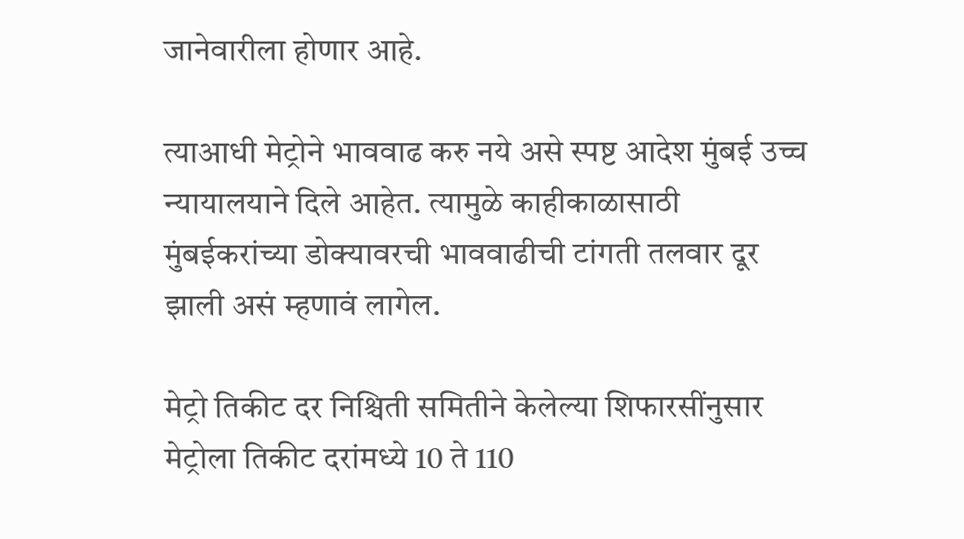जानेवारीला होणार आहे.

त्याआधी मेट्रोने भाववाढ करु नये असे स्पष्ट आदेश मुंबई उच्च न्यायालयाने दिले आहेत. त्यामुळे काहीकाळासाठी मुंबईकरांच्या डोक्यावरची भाववाढीची टांगती तलवार दूर झाली असं म्हणावं लागेल.

मेट्रो तिकीट दर निश्चिती समितीने केलेल्या शिफारसींनुसार मेट्रोला तिकीट दरांमध्ये 10 ते 110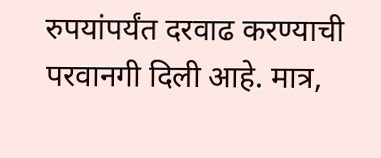रुपयांपर्यंत दरवाढ करण्याची परवानगी दिली आहे. मात्र,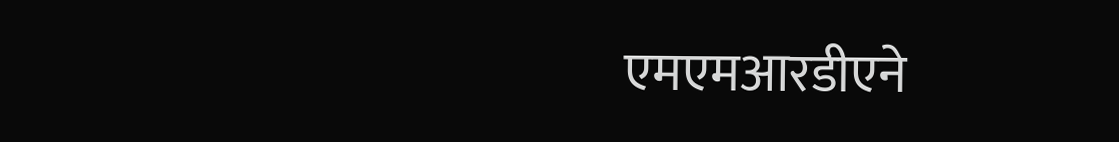एमएमआरडीएने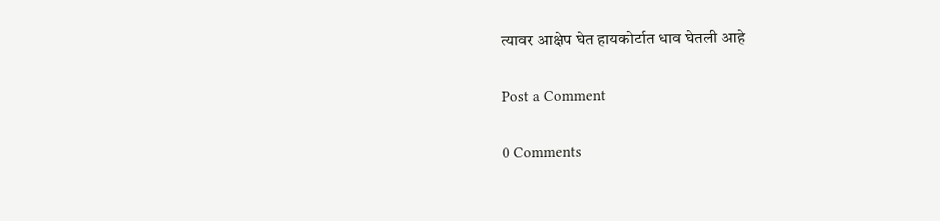त्यावर आक्षेप घेत हायकोर्टात धाव घेतली आहे

Post a Comment

0 Comments